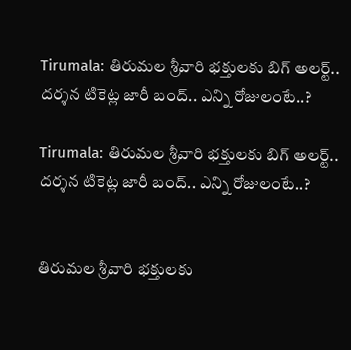Tirumala: తిరుమల శ్రీవారి భక్తులకు బిగ్ అలర్ట్.. దర్శన టికెట్ల జారీ బంద్.. ఎన్ని రోజులంటే..?

Tirumala: తిరుమల శ్రీవారి భక్తులకు బిగ్ అలర్ట్.. దర్శన టికెట్ల జారీ బంద్.. ఎన్ని రోజులంటే..?


తిరుమల శ్రీవారి భక్తులకు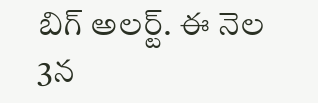బిగ్ అలర్ట్. ఈ నెల 3న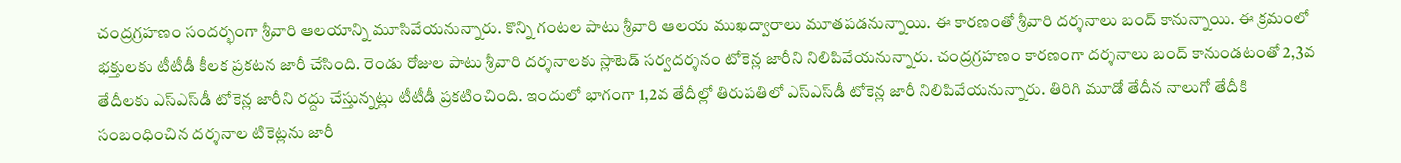చంద్రగ్రహణం సందర్భంగా శ్రీవారి ఆలయాన్ని మూసివేయనున్నారు. కొన్ని గంటల పాటు శ్రీవారి ఆలయ ముఖద్వారాలు మూతపడనున్నాయి. ఈ కారణంతో శ్రీవారి దర్శనాలు బంద్ కానున్నాయి. ఈ క్రమంలో భక్తులకు టీటీడీ కీలక ప్రకటన జారీ చేసింది. రెండు రోజుల పాటు శ్రీవారి దర్శనాలకు స్లాటెడ్ సర్వదర్శనం టోకెన్ల జారీని నిలిపివేయనున్నారు. చంద్రగ్రహణం కారణంగా దర్శనాలు బంద్ కానుండటంతో 2,3వ తేదీలకు ఎస్‌ఎస్‌డీ టోకెన్ల జారీని రద్దు చేస్తున్నట్లు టీటీడీ ప్రకటించింది. ఇందులో భాగంగా 1,2వ తేదీల్లో తిరుపతిలో ఎస్‌ఎస్‌డీ టోకెన్ల జారీ నిలిపివేయనున్నారు. తిరిగి మూడో తేదీన నాలుగో తేదీకి సంబంధించిన దర్శనాల టికెట్లను జారీ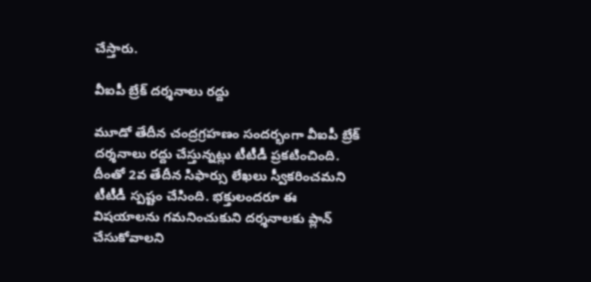చేస్తారు.

వీఐపీ బ్రేక్ దర్శనాలు రద్దు

మూడో తేదీన చంద్రగ్రహణం సందర్భంగా వీఐపీ బ్రేక్ దర్శనాలు రద్దు చేస్తున్నట్లు టీటీడీ ప్రకటించింది. దీంతో 2వ తేదీన సిఫార్సు లేఖలు స్వీకరించమని టీటీడీ స్పష్టం చేసింది. భక్తులందరూ ఈ విషయాలను గమనించుకుని దర్శనాలకు ప్లాన్ చేసుకోవాలని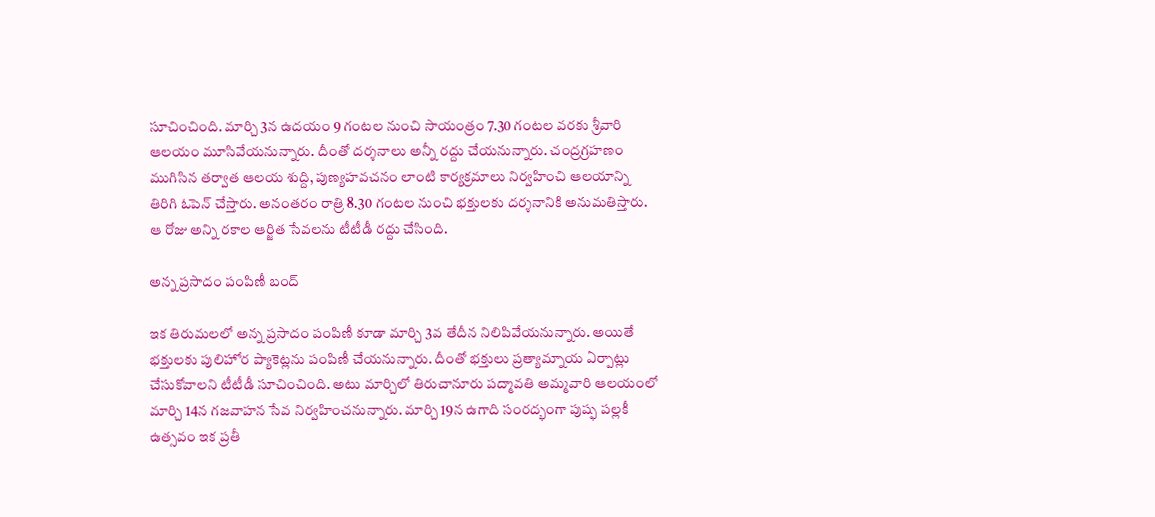సూచించింది. మార్చి 3న ఉదయం 9 గంటల నుంచి సాయంత్రం 7.30 గంటల వరకు శ్రీవారి ఆలయం మూసివేయనున్నారు. దీంతో దర్శనాలు అన్నీ రద్దు చేయనున్నారు. చంద్రగ్రహణం ముగిసిన తర్వాత ఆలయ శుద్ది, పుణ్యహవచనం లాంటి కార్యక్రమాలు నిర్వహించి ఆలయాన్ని తిరిగి ఓపెన్ చేస్తారు. అనంతరం రాత్రి 8.30 గంటల నుంచి భక్తులకు దర్శనానికి అనుమతిస్తారు. ఆ రోజు అన్ని రకాల ఆర్జిత సేవలను టీటీడీ రద్దు చేసింది.

అన్న ప్రసాదం పంపిణీ బంద్

ఇక తిరుమలలో అన్న ప్రసాదం పంపిణీ కూడా మార్చి 3వ తేదీన నిలిపివేయనున్నారు. అయితే భక్తులకు పులిహోర ప్యాకెట్లను పంపిణీ చేయనున్నారు. దీంతో భక్తులు ప్రత్యామ్నాయ ఏర్పాట్లు చేసుకోవాలని టీటీడీ సూచించింది. అటు మార్చిలో తిరుచానూరు పద్మావతి అమ్మవారి ఆలయంలో మార్చి 14న గజవాహన సేవ నిర్వహించనున్నారు. మార్చి 19న ఉగాది సంరద్భంగా పుష్ఫ పల్లకీ ఉత్సవం ఇక ప్రతీ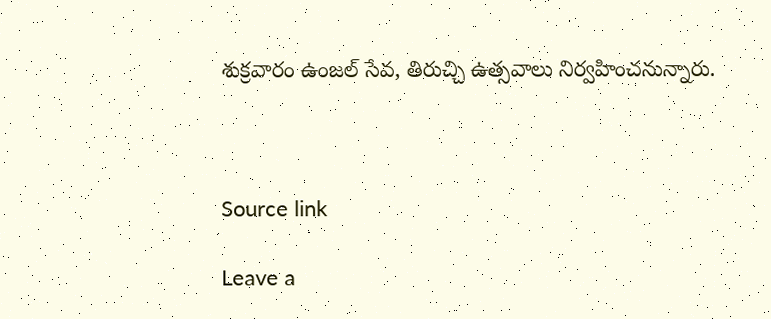శుక్రవారం ఉంజల్ సేవ, తిరుచ్చి ఉత్సవాలు నిర్వహించనున్నారు.



Source link

Leave a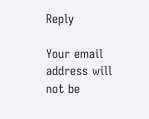Reply

Your email address will not be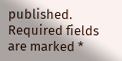published. Required fields are marked *